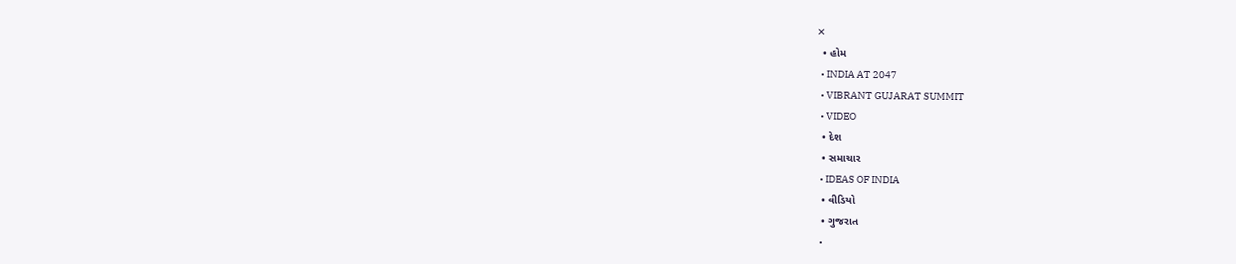✕
  • હોમ
  • INDIA AT 2047
  • VIBRANT GUJARAT SUMMIT
  • VIDEO
  • દેશ
  • સમાચાર
  • IDEAS OF INDIA
  • વીડિયો
  • ગુજરાત
  •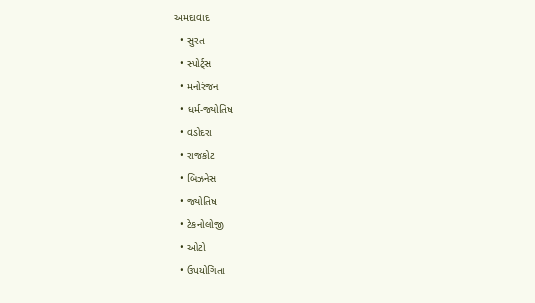અમદાવાદ
  • સુરત
  • સ્પોર્ટ્સ
  • મનોરંજન
  • ધર્મ-જ્યોતિષ
  • વડોદરા
  • રાજકોટ
  • બિઝનેસ
  • જ્યોતિષ
  • ટેકનોલોજી
  • ઓટો
  • ઉપયોગિતા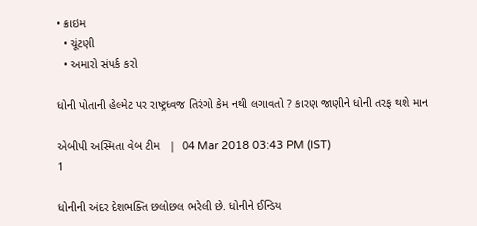• ક્રાઇમ
  • ચૂંટણી
  • અમારો સંપર્ક કરો

ધોની પોતાની હેલ્મેટ પર રાષ્ટ્રધ્વજ તિરંગો કેમ નથી લગાવતો ? કારણ જાણીને ધોની તરફ થશે માન

એબીપી અસ્મિતા વેબ ટીમ   |  04 Mar 2018 03:43 PM (IST)
1

ધોનીની અંદર દેશભક્તિ છલોછલ ભરેલી છે. ધોનીને ઈન્ડિય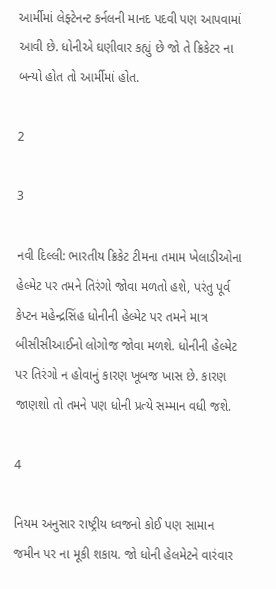આર્મીમાં લેફ્ટેનન્ટ કર્નલની માનદ પદવી પણ આપવામાં આવી છે. ધોનીએ ઘણીવાર કહ્યું છે જો તે ક્રિકેટર ના બન્યો હોત તો આર્મીમાં હોત.

2

3

નવી દિલ્લી: ભારતીય ક્રિકેટ ટીમના તમામ ખેલાડીઓના હેલ્મેટ પર તમને તિરંગો જોવા મળતો હશે, પરંતુ પૂર્વ કેપ્ટન મહેન્દ્રસિંહ ધોનીની હેલ્મેટ પર તમને માત્ર બીસીસીઆઈનો લોગોજ જોવા મળશે. ધોનીની હેલ્મેટ પર તિરંગો ન હોવાનું કારણ ખૂબજ ખાસ છે. કારણ જાણશો તો તમને પણ ધોની પ્રત્યે સમ્માન વધી જશે.

4

નિયમ અનુસાર રાષ્ટ્રીય ધ્વજનો કોઈ પણ સામાન જમીન પર ના મૂકી શકાય. જો ધોની હેલમેટને વારંવાર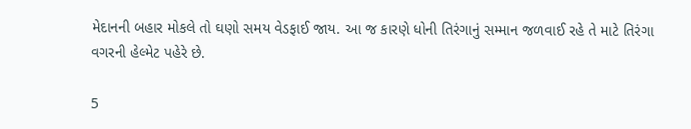મેદાનની બહાર મોકલે તો ઘણો સમય વેડફાઈ જાય. આ જ કારણે ધોની તિરંગાનું સમ્માન જળવાઈ રહે તે માટે તિરંગા વગરની હેલ્મેટ પહેરે છે.

5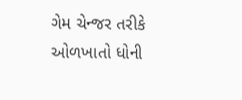ગેમ ચેન્જર તરીકે ઓળખાતો ધોની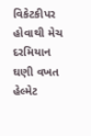વિકેટકીપર હોવાથી મેચ દરમિયાન ઘણી વખત હેલ્મેટ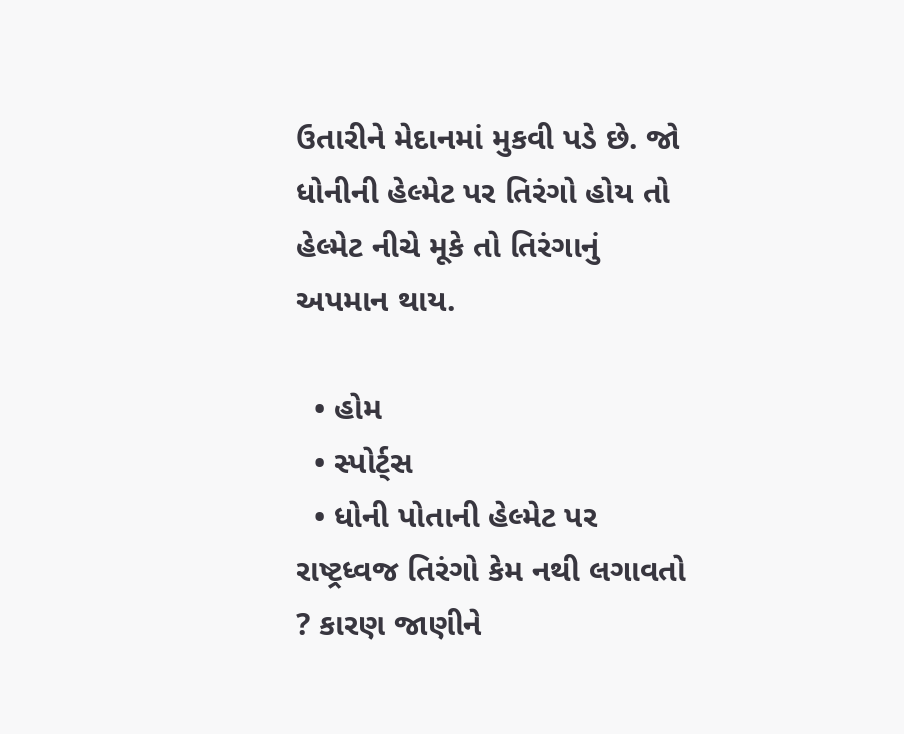ઉતારીને મેદાનમાં મુકવી પડે છે. જો ધોનીની હેલ્મેટ પર તિરંગો હોય તો હેલ્મેટ નીચે મૂકે તો તિરંગાનું અપમાન થાય.

  • હોમ
  • સ્પોર્ટ્સ
  • ધોની પોતાની હેલ્મેટ પર રાષ્ટ્રધ્વજ તિરંગો કેમ નથી લગાવતો ? કારણ જાણીને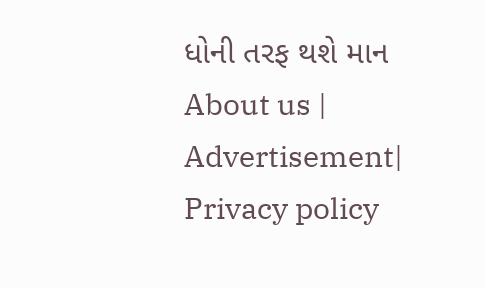ધોની તરફ થશે માન
About us | Advertisement| Privacy policy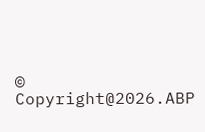© Copyright@2026.ABP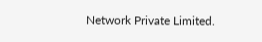Network Private Limited.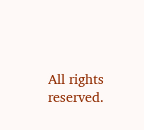All rights reserved.